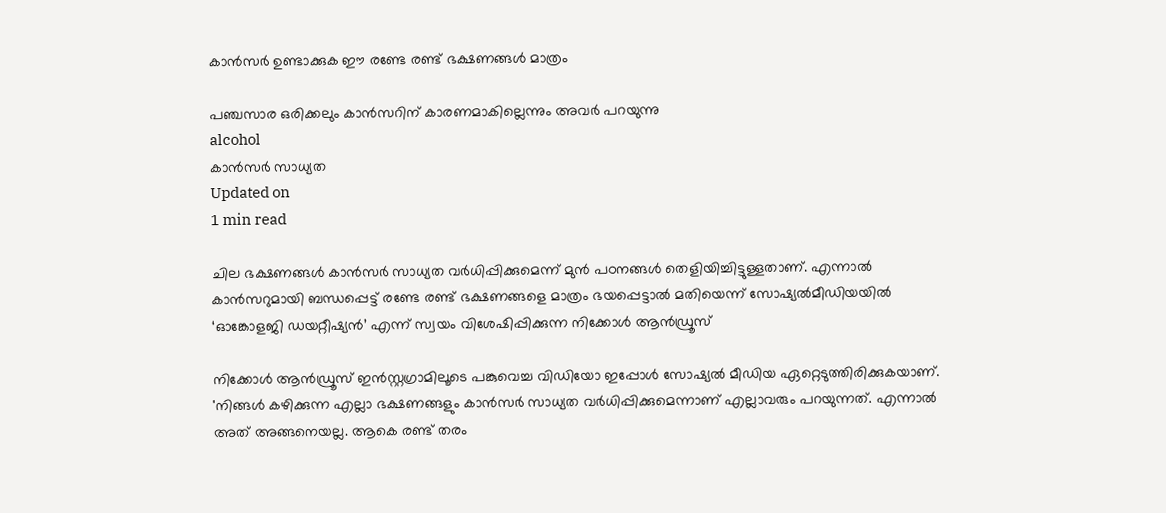കാന്‍സര്‍ ഉണ്ടാക്കുക ഈ രണ്ടേ രണ്ട് ഭക്ഷണങ്ങള്‍ മാത്രം

പഞ്ചസാര ഒരിക്കലും കാന്‍സറിന് കാരണമാകില്ലെന്നും അവര്‍ പറയുന്നു
alcohol
കാന്‍സര്‍ സാധ്യത
Updated on
1 min read

ചില ഭക്ഷണങ്ങള്‍ കാന്‍സര്‍ സാധ്യത വര്‍ധിപ്പിക്കുമെന്ന് മുന്‍ പഠനങ്ങള്‍ തെളിയിച്ചിട്ടുള്ളതാണ്. എന്നാല്‍ കാന്‍സറുമായി ബന്ധപ്പെട്ട് രണ്ടേ രണ്ട് ഭക്ഷണങ്ങളെ മാത്രം ഭയപ്പെട്ടാല്‍ മതിയെന്ന് സോഷ്യല്‍മീഡിയയില്‍ ‘ഓങ്കോളജി ഡയറ്റീഷ്യന്‍’ എന്ന് സ്വയം വിശേഷിപ്പിക്കുന്ന നിക്കോള്‍ ആന്‍ഡ്രൂസ്

നിക്കോള്‍ ആന്‍ഡ്രൂസ് ഇന്‍സ്റ്റഗ്രാമിലൂടെ പങ്കുവെച്ച വിഡിയോ ഇപ്പോള്‍ സോഷ്യല്‍ മീഡിയ ഏറ്റെടുത്തിരിക്കുകയാണ്. 'നിങ്ങള്‍ കഴിക്കുന്ന എല്ലാ ഭക്ഷണങ്ങളും കാന്‍സര്‍ സാധ്യത വര്‍ധിപ്പിക്കുമെന്നാണ് എല്ലാവരും പറയുന്നത്. എന്നാല്‍ അത് അങ്ങനെയല്ല. ആകെ രണ്ട് തരം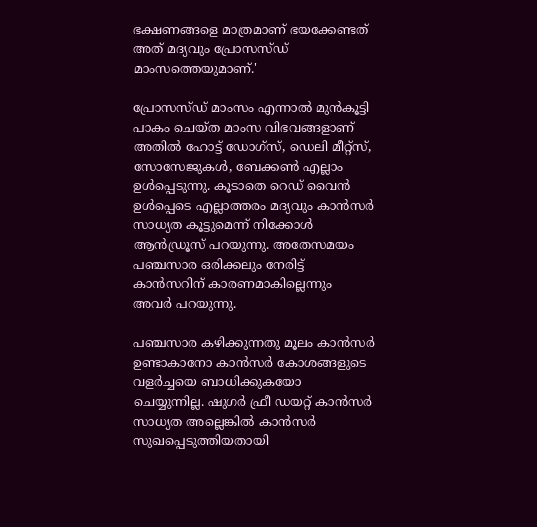ഭക്ഷണങ്ങളെ മാത്രമാണ് ഭയക്കേണ്ടത് അത് മദ്യവും പ്രോസസ്ഡ് മാംസത്തെയുമാണ്.'

പ്രോസസ്ഡ് മാംസം എന്നാല്‍ മുന്‍കൂട്ടി പാകം ചെയ്ത മാംസ വിഭവങ്ങളാണ് അതില്‍ ഹോട്ട് ഡോഗ്‌സ്, ഡെലി മീറ്റ്‌സ്, സോസേജുകള്‍, ബേക്കണ്‍ എല്ലാം ഉള്‍പ്പെടുന്നു. കൂടാതെ റെഡ് വൈന്‍ ഉള്‍പ്പെടെ എല്ലാത്തരം മദ്യവും കാന്‍സര്‍ സാധ്യത കൂട്ടുമെന്ന് നിക്കോള്‍ ആന്‍ഡ്രൂസ് പറയുന്നു. അതേസമയം പഞ്ചസാര ഒരിക്കലും നേരിട്ട് കാന്‍സറിന് കാരണമാകില്ലെന്നും അവര്‍ പറയുന്നു.

പഞ്ചസാര കഴിക്കുന്നതു മൂലം കാന്‍സര്‍ ഉണ്ടാകാനോ കാന്‍സര്‍ കോശങ്ങളുടെ വളര്‍ച്ചയെ ബാധിക്കുകയോ ചെയ്യുന്നില്ല. ഷുഗര്‍ ഫ്രീ ഡയറ്റ് കാന്‍സര്‍ സാധ്യത അല്ലെങ്കില്‍ കാന്‍സര്‍ സുഖപ്പെടുത്തിയതായി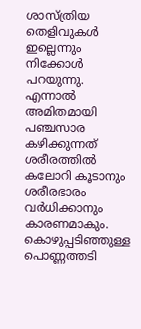ശാസ്ത്രിയ തെളിവുകള്‍ ഇല്ലെന്നും നിക്കോള്‍ പറയുന്നു. എന്നാല്‍ അമിതമായി പഞ്ചസാര കഴിക്കുന്നത് ശരീരത്തില്‍ കലോറി കൂടാനും ശരീരഭാരം വര്‍ധിക്കാനും കാരണമാകും. കൊഴുപ്പടിഞ്ഞുള്ള പൊണ്ണത്തടി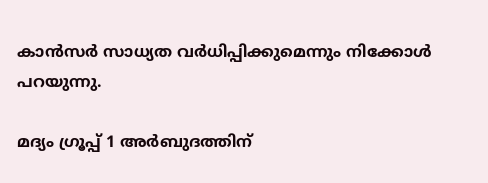കാന്‍സര്‍ സാധ്യത വര്‍ധിപ്പിക്കുമെന്നും നിക്കോള്‍ പറയുന്നു.

മദ്യം ഗ്രൂപ്പ് 1 അര്‍ബുദത്തിന്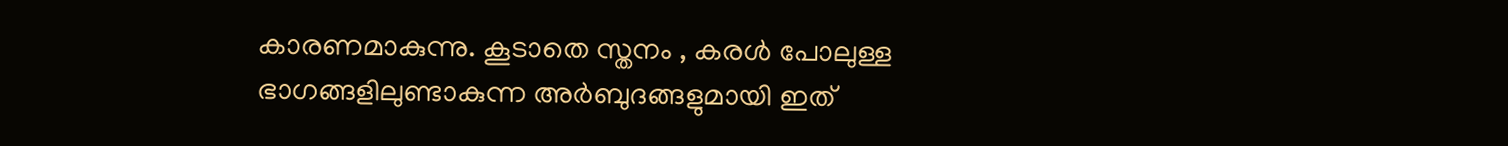കാരണമാകുന്നു. കൂടാതെ സ്തനം , കരള്‍ പോലുള്ള ഭാഗങ്ങളിലുണ്ടാകുന്ന അര്‍ബുദങ്ങളുമായി ഇത്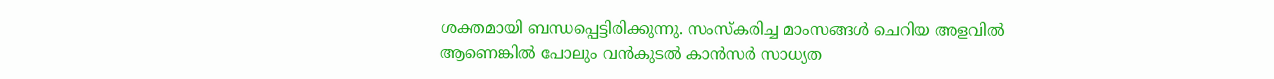ശക്തമായി ബന്ധപ്പെട്ടിരിക്കുന്നു. സംസ്‌കരിച്ച മാംസങ്ങള്‍ ചെറിയ അളവില്‍ ആണെങ്കില്‍ പോലും വന്‍കുടല്‍ കാന്‍സര്‍ സാധ്യത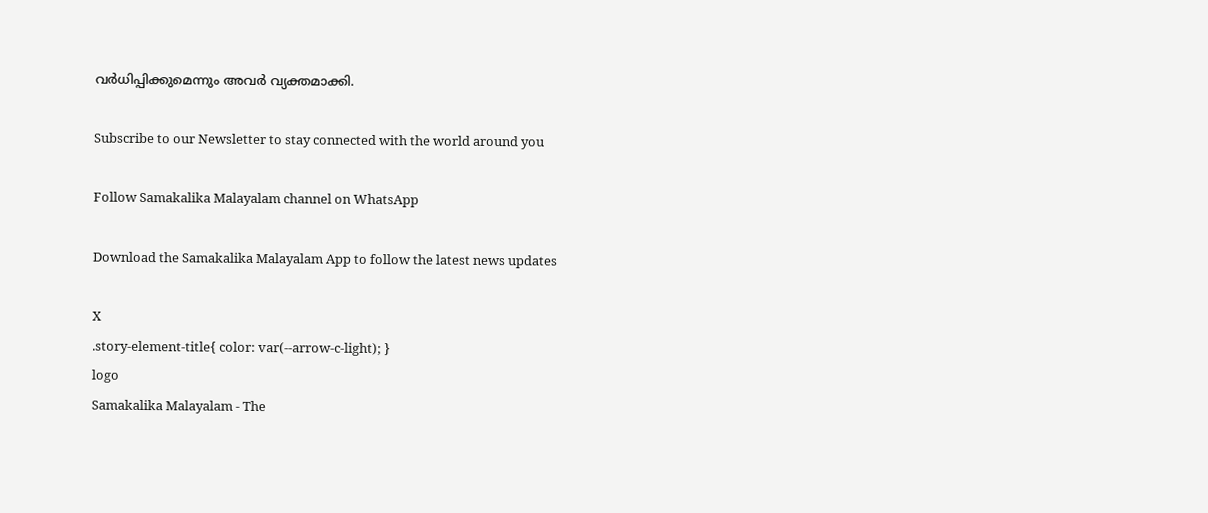വര്‍ധിപ്പിക്കുമെന്നും അവര്‍ വ്യക്തമാക്കി.

Subscribe to our Newsletter to stay connected with the world around you

Follow Samakalika Malayalam channel on WhatsApp

Download the Samakalika Malayalam App to follow the latest news updates

X
.story-element-title{ color: var(--arrow-c-light); }
logo
Samakalika Malayalam - The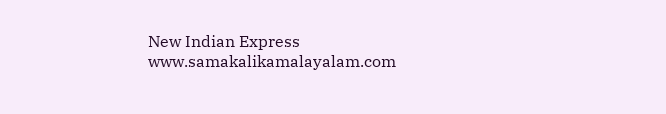New Indian Express
www.samakalikamalayalam.com